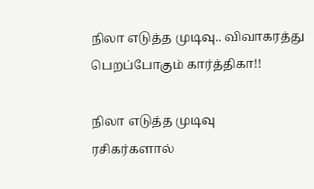நிலா எடுத்த முடிவு.. விவாகரத்து பெறப்போகும் கார்த்திகா!!

நிலா எடுத்த முடிவு
ரசிகர்களால்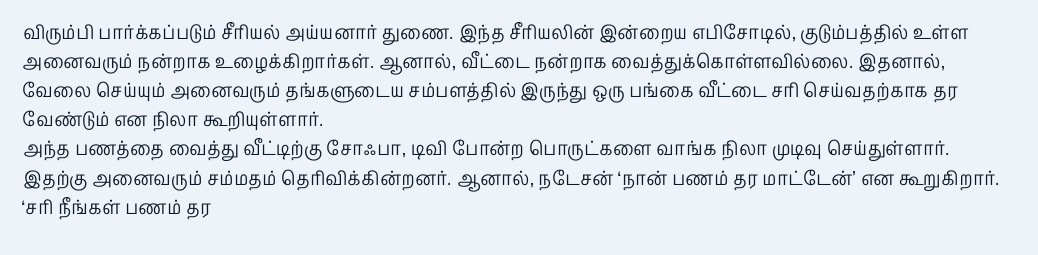விரும்பி பார்க்கப்படும் சீரியல் அய்யனார் துணை. இந்த சீரியலின் இன்றைய எபிசோடில், குடும்பத்தில் உள்ள அனைவரும் நன்றாக உழைக்கிறார்கள். ஆனால், வீட்டை நன்றாக வைத்துக்கொள்ளவில்லை. இதனால், வேலை செய்யும் அனைவரும் தங்களுடைய சம்பளத்தில் இருந்து ஒரு பங்கை வீட்டை சரி செய்வதற்காக தர வேண்டும் என நிலா கூறியுள்ளார்.
அந்த பணத்தை வைத்து வீட்டிற்கு சோஃபா, டிவி போன்ற பொருட்களை வாங்க நிலா முடிவு செய்துள்ளார். இதற்கு அனைவரும் சம்மதம் தெரிவிக்கின்றனர். ஆனால், நடேசன் ‘நான் பணம் தர மாட்டேன்’ என கூறுகிறார். ‘சரி நீங்கள் பணம் தர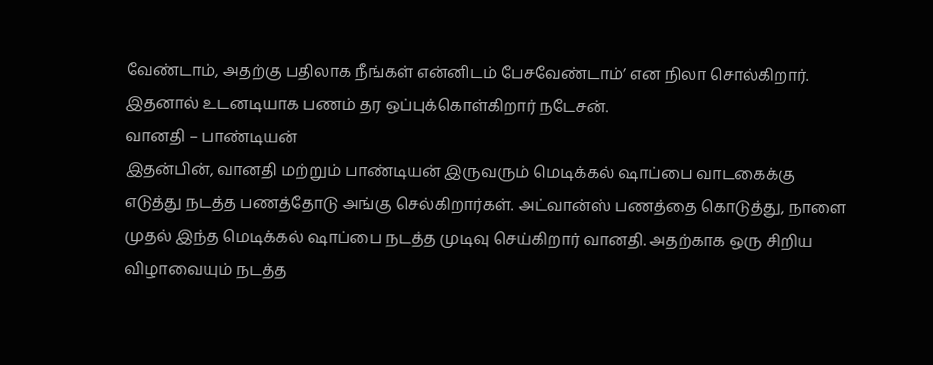வேண்டாம், அதற்கு பதிலாக நீங்கள் என்னிடம் பேசவேண்டாம்’ என நிலா சொல்கிறார். இதனால் உடனடியாக பணம் தர ஒப்புக்கொள்கிறார் நடேசன்.
வானதி – பாண்டியன்
இதன்பின், வானதி மற்றும் பாண்டியன் இருவரும் மெடிக்கல் ஷாப்பை வாடகைக்கு எடுத்து நடத்த பணத்தோடு அங்கு செல்கிறார்கள். அட்வான்ஸ் பணத்தை கொடுத்து, நாளை முதல் இந்த மெடிக்கல் ஷாப்பை நடத்த முடிவு செய்கிறார் வானதி. அதற்காக ஒரு சிறிய விழாவையும் நடத்த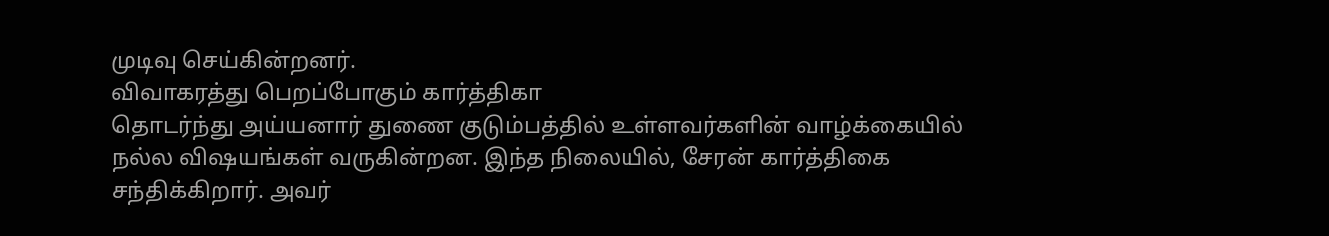முடிவு செய்கின்றனர்.
விவாகரத்து பெறப்போகும் கார்த்திகா
தொடர்ந்து அய்யனார் துணை குடும்பத்தில் உள்ளவர்களின் வாழ்க்கையில் நல்ல விஷயங்கள் வருகின்றன. இந்த நிலையில், சேரன் கார்த்திகை சந்திக்கிறார். அவர்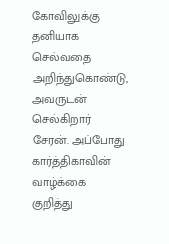கோவிலுக்கு தனியாக செல்வதை அறிந்துகொண்டு, அவருடன் செல்கிறார் சேரன். அப்போது கார்த்திகாவின் வாழ்க்கை குறித்து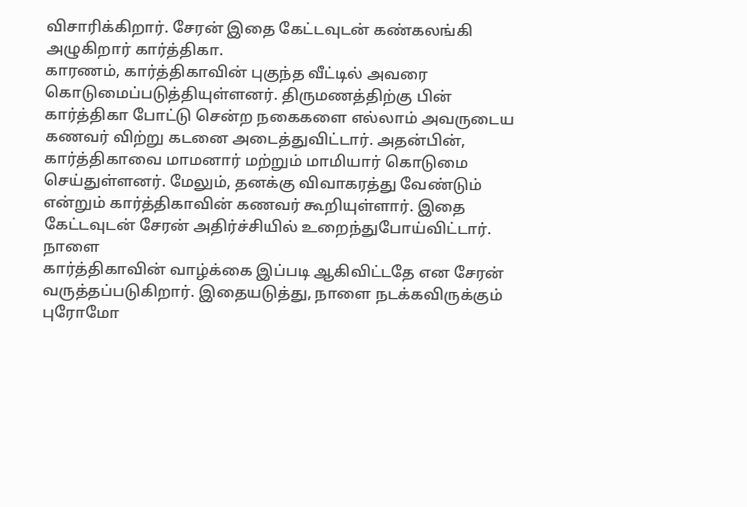விசாரிக்கிறார். சேரன் இதை கேட்டவுடன் கண்கலங்கி அழுகிறார் கார்த்திகா.
காரணம், கார்த்திகாவின் புகுந்த வீட்டில் அவரை கொடுமைப்படுத்தியுள்ளனர். திருமணத்திற்கு பின் கார்த்திகா போட்டு சென்ற நகைகளை எல்லாம் அவருடைய கணவர் விற்று கடனை அடைத்துவிட்டார். அதன்பின், கார்த்திகாவை மாமனார் மற்றும் மாமியார் கொடுமை செய்துள்ளனர். மேலும், தனக்கு விவாகரத்து வேண்டும் என்றும் கார்த்திகாவின் கணவர் கூறியுள்ளார். இதை கேட்டவுடன் சேரன் அதிர்ச்சியில் உறைந்துபோய்விட்டார்.
நாளை
கார்த்திகாவின் வாழ்க்கை இப்படி ஆகிவிட்டதே என சேரன் வருத்தப்படுகிறார். இதையடுத்து, நாளை நடக்கவிருக்கும் புரோமோ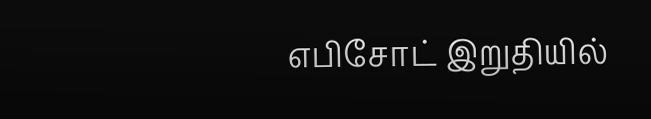எபிசோட் இறுதியில்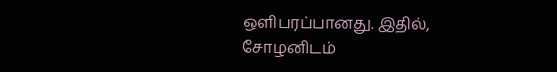ஒளிபரப்பானது. இதில், சோழனிடம்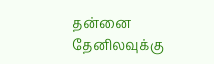தன்னை தேனிலவுக்கு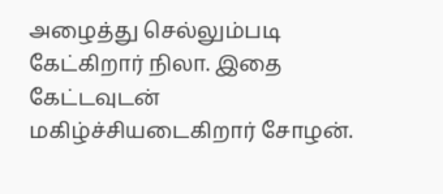அழைத்து செல்லும்படி கேட்கிறார் நிலா. இதை கேட்டவுடன் மகிழ்ச்சியடைகிறார் சோழன்.